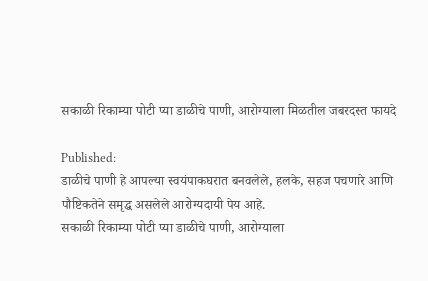सकाळी रिकाम्या पोटी प्या डाळीचे पाणी, आरोग्याला मिळतील जबरदस्त फायदे

Published:
डाळीचे पाणी हे आपल्या स्वयंपाकघरात बनवलेले, हलके, सहज पचणारे आणि पौष्टिकतेने समृद्ध असलेले आरोग्यदायी पेय आहे.
सकाळी रिकाम्या पोटी प्या डाळीचे पाणी, आरोग्याला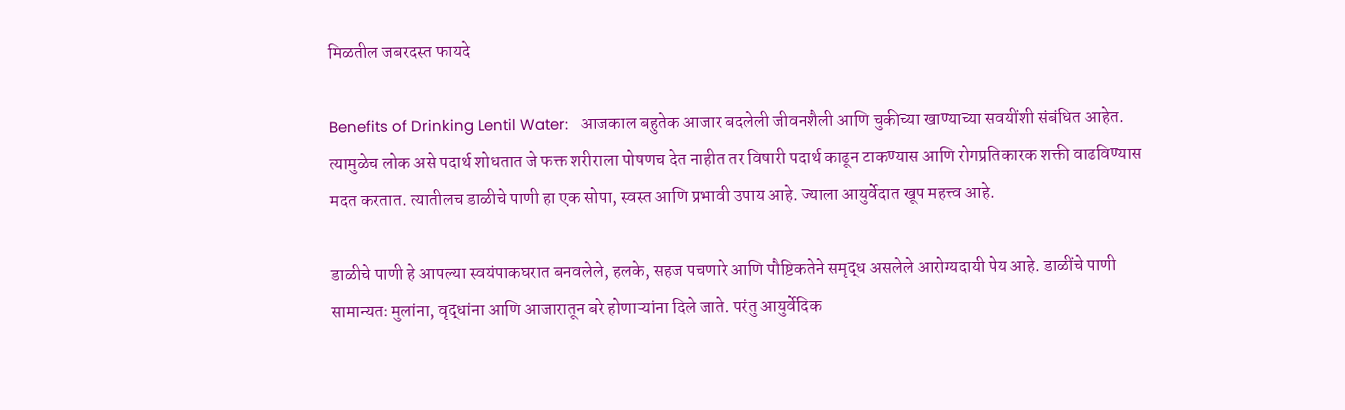मिळतील जबरदस्त फायदे

Benefits of Drinking Lentil Water:   आजकाल बहुतेक आजार बदलेली जीवनशैली आणि चुकीच्या खाण्याच्या सवयींशी संबंधित आहेत. त्यामुळेच लोक असे पदार्थ शोधतात जे फक्त शरीराला पोषणच देत नाहीत तर विषारी पदार्थ काढून टाकण्यास आणि रोगप्रतिकारक शक्ती वाढविण्यास मदत करतात. त्यातीलच डाळीचे पाणी हा एक सोपा, स्वस्त आणि प्रभावी उपाय आहे. ज्याला आयुर्वेदात खूप महत्त्व आहे.

डाळीचे पाणी हे आपल्या स्वयंपाकघरात बनवलेले, हलके, सहज पचणारे आणि पौष्टिकतेने समृद्ध असलेले आरोग्यदायी पेय आहे. डाळींचे पाणी सामान्यतः मुलांना, वृद्धांना आणि आजारातून बरे होणाऱ्यांना दिले जाते. परंतु आयुर्वेदिक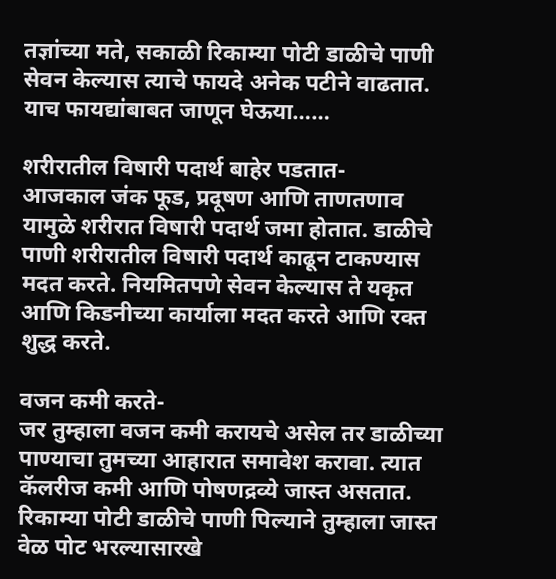तज्ञांच्या मते, सकाळी रिकाम्या पोटी डाळीचे पाणी सेवन केल्यास त्याचे फायदे अनेक पटीने वाढतात. याच फायद्यांबाबत जाणून घेऊया……

शरीरातील विषारी पदार्थ बाहेर पडतात-
आजकाल जंक फूड, प्रदूषण आणि ताणतणाव यामुळे शरीरात विषारी पदार्थ जमा होतात. डाळीचे पाणी शरीरातील विषारी पदार्थ काढून टाकण्यास मदत करते. नियमितपणे सेवन केल्यास ते यकृत आणि किडनीच्या कार्याला मदत करते आणि रक्त शुद्ध करते.

वजन कमी करते-
जर तुम्हाला वजन कमी करायचे असेल तर डाळीच्या पाण्याचा तुमच्या आहारात समावेश करावा. त्यात कॅलरीज कमी आणि पोषणद्रव्ये जास्त असतात. रिकाम्या पोटी डाळीचे पाणी पिल्याने तुम्हाला जास्त वेळ पोट भरल्यासारखे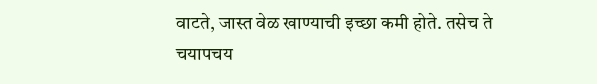वाटते, जास्त वेळ खाण्याची इच्छा कमी होते. तसेच ते चयापचय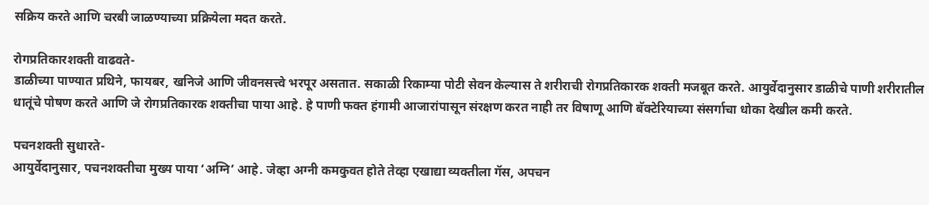सक्रिय करते आणि चरबी जाळण्याच्या प्रक्रियेला मदत करते.

रोगप्रतिकारशक्ती वाढवते-
डाळीच्या पाण्यात प्रथिने, फायबर, खनिजे आणि जीवनसत्त्वे भरपूर असतात. सकाळी रिकाम्या पोटी सेवन केल्यास ते शरीराची रोगप्रतिकारक शक्ती मजबूत करते. आयुर्वेदानुसार डाळीचे पाणी शरीरातील धातूंचे पोषण करते आणि जे रोगप्रतिकारक शक्तीचा पाया आहे. हे पाणी फक्त हंगामी आजारांपासून संरक्षण करत नाही तर विषाणू आणि बॅक्टेरियाच्या संसर्गाचा धोका देखील कमी करते.

पचनशक्ती सुधारते-
आयुर्वेदानुसार, पचनशक्तीचा मुख्य पाया ‘अग्नि’ आहे. जेव्हा अग्नी कमकुवत होते तेव्हा एखाद्या व्यक्तीला गॅस, अपचन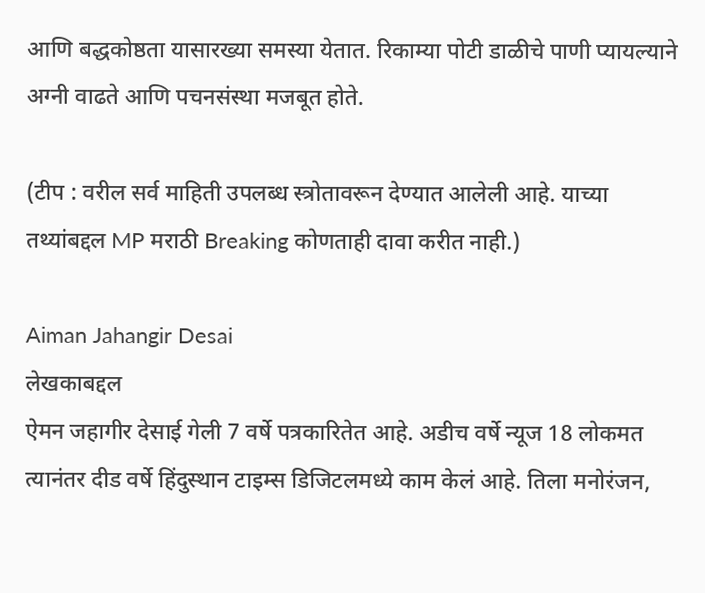आणि बद्धकोष्ठता यासारख्या समस्या येतात. रिकाम्या पोटी डाळीचे पाणी प्यायल्याने अग्नी वाढते आणि पचनसंस्था मजबूत होते.

(टीप : वरील सर्व माहिती उपलब्ध स्त्रोतावरून देण्यात आलेली आहे. याच्या तथ्यांबद्दल MP मराठी Breaking कोणताही दावा करीत नाही.)

Aiman Jahangir Desai
लेखकाबद्दल
ऐमन जहागीर देसाई गेली 7 वर्षे पत्रकारितेत आहे. अडीच वर्षे न्यूज 18 लोकमत त्यानंतर दीड वर्षे हिंदुस्थान टाइम्स डिजिटलमध्ये काम केलं आहे. तिला मनोरंजन,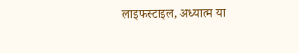लाइफस्टाइल, अध्यात्म या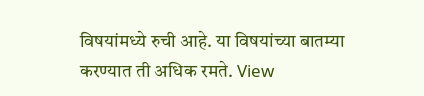विषयांमध्ये रुची आहे. या विषयांच्या बातम्या करण्यात ती अधिक रमते. View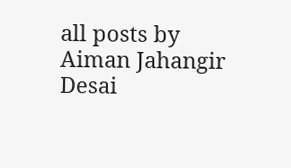all posts by Aiman Jahangir Desai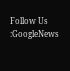Follow Us :GoogleNews